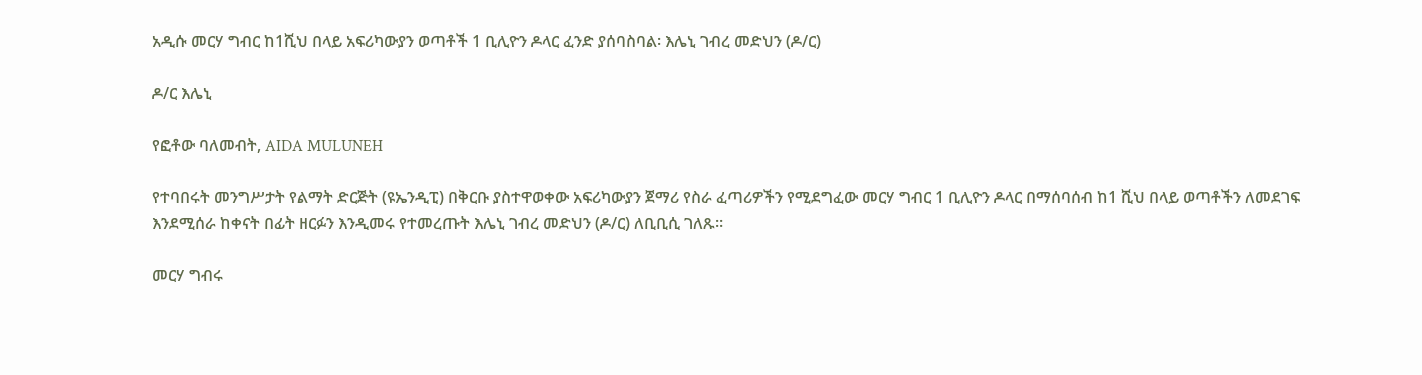አዲሱ መርሃ ግብር ከ1ሺህ በላይ አፍሪካውያን ወጣቶች 1 ቢሊዮን ዶላር ፈንድ ያሰባስባል፡ እሌኒ ገብረ መድህን (ዶ/ር)

ዶ/ር እሌኒ

የፎቶው ባለመብት, AIDA MULUNEH

የተባበሩት መንግሥታት የልማት ድርጅት (ዩኤንዲፒ) በቅርቡ ያስተዋወቀው አፍሪካውያን ጀማሪ የስራ ፈጣሪዎችን የሚደግፈው መርሃ ግብር 1 ቢሊዮን ዶላር በማሰባሰብ ከ1 ሺህ በላይ ወጣቶችን ለመደገፍ እንደሚሰራ ከቀናት በፊት ዘርፉን እንዲመሩ የተመረጡት እሌኒ ገብረ መድህን (ዶ/ር) ለቢቢሲ ገለጹ።

መርሃ ግብሩ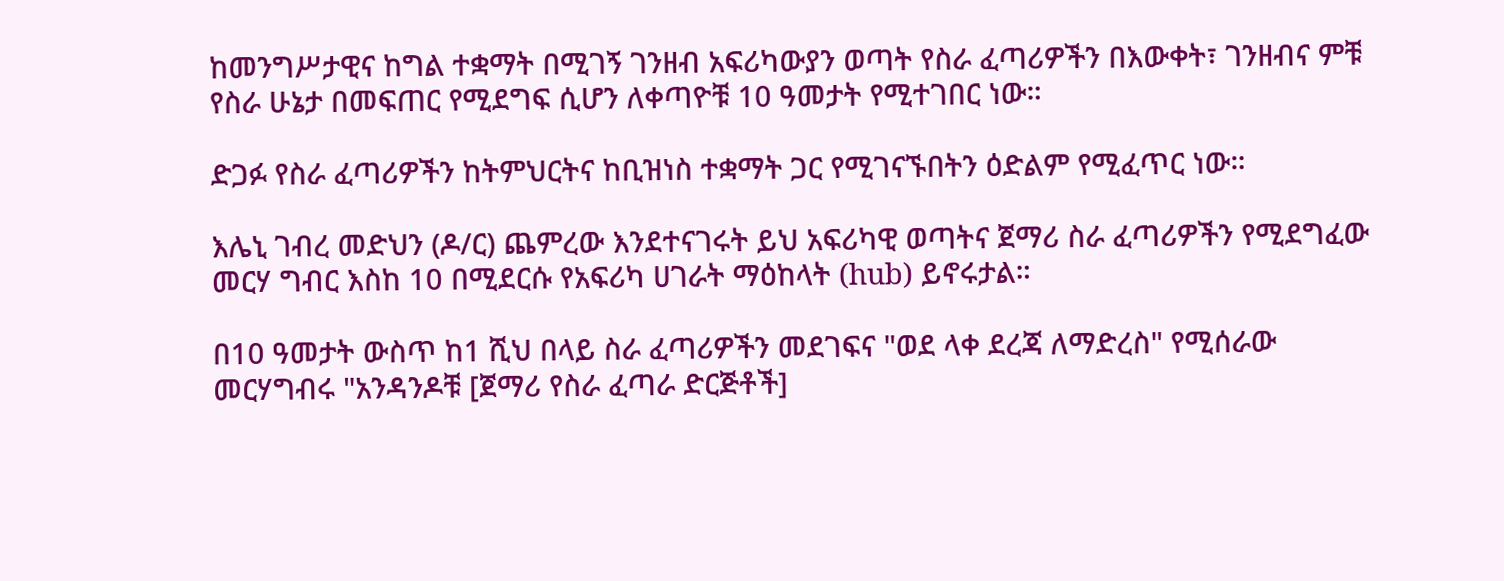ከመንግሥታዊና ከግል ተቋማት በሚገኝ ገንዘብ አፍሪካውያን ወጣት የስራ ፈጣሪዎችን በእውቀት፣ ገንዘብና ምቹ የስራ ሁኔታ በመፍጠር የሚደግፍ ሲሆን ለቀጣዮቹ 10 ዓመታት የሚተገበር ነው።

ድጋፉ የስራ ፈጣሪዎችን ከትምህርትና ከቢዝነስ ተቋማት ጋር የሚገናኙበትን ዕድልም የሚፈጥር ነው።

እሌኒ ገብረ መድህን (ዶ/ር) ጨምረው እንደተናገሩት ይህ አፍሪካዊ ወጣትና ጀማሪ ስራ ፈጣሪዎችን የሚደግፈው መርሃ ግብር እስከ 10 በሚደርሱ የአፍሪካ ሀገራት ማዕከላት (hub) ይኖሩታል።

በ10 ዓመታት ውስጥ ከ1 ሺህ በላይ ስራ ፈጣሪዎችን መደገፍና "ወደ ላቀ ደረጃ ለማድረስ" የሚሰራው መርሃግብሩ "አንዳንዶቹ [ጀማሪ የስራ ፈጣራ ድርጅቶች]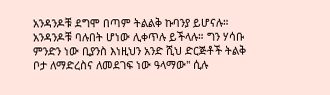አንዳንዶቹ ደግሞ በጣም ትልልቅ ኩባንያ ይሆናሉ። አንዳንዶቹ ባሉበት ሆነው ሊቀጥሉ ይችላሉ። ግን ሃሳቡ ምንድን ነው ቢያንስ እነዚህን አንድ ሺህ ድርጅቶች ትልቅ ቦታ ለማድረስና ለመደገፍ ነው ዓላማው" ሲሉ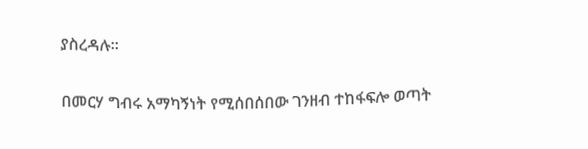ያስረዳሉ።

በመርሃ ግብሩ አማካኝነት የሚሰበሰበው ገንዘብ ተከፋፍሎ ወጣት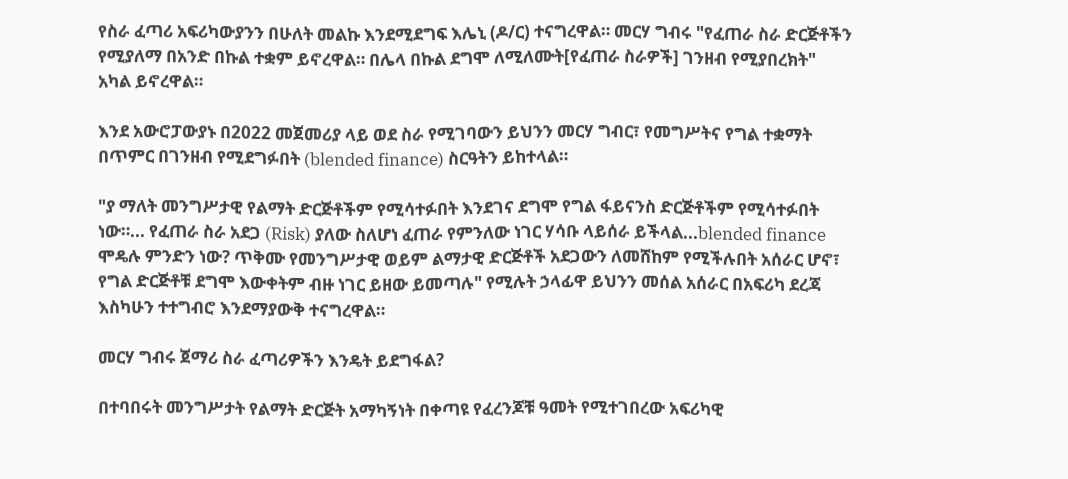የስራ ፈጣሪ አፍሪካውያንን በሁለት መልኩ እንደሚደግፍ እሌኒ (ዶ/ር) ተናግረዋል። መርሃ ግብሩ "የፈጠራ ስራ ድርጅቶችን የሚያለማ በአንድ በኩል ተቋም ይኖረዋል። በሌላ በኩል ደግሞ ለሚለሙት[የፈጠራ ስራዎች] ገንዘብ የሚያበረክት" አካል ይኖረዋል።

እንደ አውሮፓውያኑ በ2022 መጀመሪያ ላይ ወደ ስራ የሚገባውን ይህንን መርሃ ግብር፣ የመግሥትና የግል ተቋማት በጥምር በገንዘብ የሚደግፉበት (blended finance) ስርዓትን ይከተላል።

"ያ ማለት መንግሥታዊ የልማት ድርጅቶችም የሚሳተፉበት እንደገና ደግሞ የግል ፋይናንስ ድርጅቶችም የሚሳተፉበት ነው።... የፈጠራ ስራ አደጋ (Risk) ያለው ስለሆነ ፈጠራ የምንለው ነገር ሃሳቡ ላይሰራ ይችላል...blended finance ሞዴሉ ምንድን ነው? ጥቅሙ የመንግሥታዊ ወይም ልማታዊ ድርጅቶች አደጋውን ለመሸከም የሚችሉበት አሰራር ሆኖ፣ የግል ድርጅቶቹ ደግሞ እውቀትም ብዙ ነገር ይዘው ይመጣሉ" የሚሉት ኃላፊዋ ይህንን መሰል አሰራር በአፍሪካ ደረጃ እስካሁን ተተግብሮ እንደማያውቅ ተናግረዋል።

መርሃ ግብሩ ጀማሪ ስራ ፈጣሪዎችን እንዴት ይደግፋል?

በተባበሩት መንግሥታት የልማት ድርጅት አማካኝነት በቀጣዩ የፈረንጆቹ ዓመት የሚተገበረው አፍሪካዊ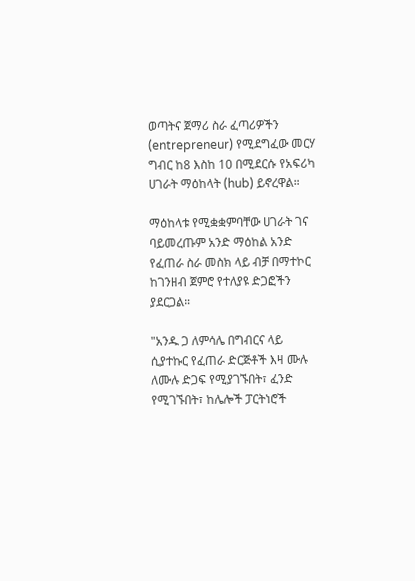ወጣትና ጀማሪ ስራ ፈጣሪዎችን (entrepreneur) የሚደግፈው መርሃ ግብር ከ8 እስከ 10 በሚደርሱ የአፍሪካ ሀገራት ማዕከላት (hub) ይኖረዋል።

ማዕከላቱ የሚቋቋምባቸው ሀገራት ገና ባይመረጡም አንድ ማዕከል አንድ የፈጠራ ስራ መስክ ላይ ብቻ በማተኮር ከገንዘብ ጀምሮ የተለያዩ ድጋፎችን ያደርጋል።

"አንዱ ጋ ለምሳሌ በግብርና ላይ ሲያተኩር የፈጠራ ድርጅቶች እዛ ሙሉ ለሙሉ ድጋፍ የሚያገኙበት፣ ፈንድ የሚገኙበት፣ ከሌሎች ፓርትነሮች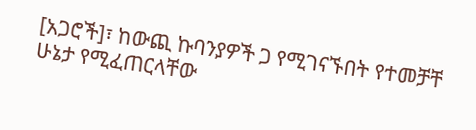[አጋሮች]፣ ከውጪ ኩባንያዎች ጋ የሚገናኙበት የተመቻቸ ሁኔታ የሚፈጠርላቸው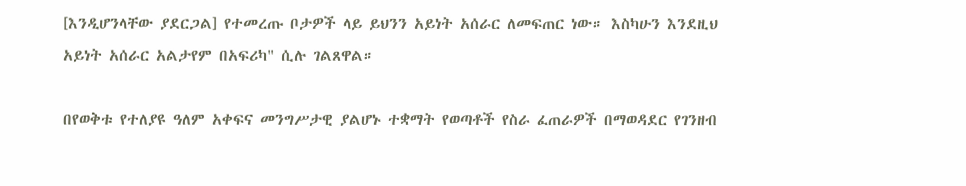[እንዲሆንላቸው ያደርጋል] የተመረጡ ቦታዎች ላይ ይህንን አይነት አሰራር ለመፍጠር ነው። እስካሁን እንደዚህ አይነት አሰራር አልታየም በአፍሪካ" ሲሉ ገልጸዋል።

በየወቅቱ የተለያዩ ዓለም አቀፍና መንግሥታዊ ያልሆኑ ተቋማት የወጣቶች የስራ ፈጠራዎች በማወዳደር የገንዘብ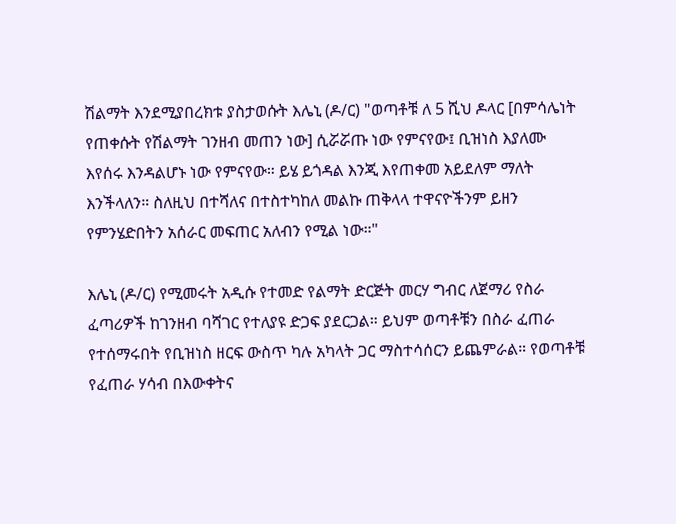ሽልማት እንደሚያበረክቱ ያስታወሱት እሌኒ (ዶ/ር) "ወጣቶቹ ለ 5 ሺህ ዶላር [በምሳሌነት የጠቀሱት የሽልማት ገንዘብ መጠን ነው] ሲሯሯጡ ነው የምናየው፤ ቢዝነስ እያለሙ እየሰሩ እንዳልሆኑ ነው የምናየው። ይሄ ይጎዳል እንጂ እየጠቀመ አይደለም ማለት እንችላለን። ስለዚህ በተሻለና በተስተካከለ መልኩ ጠቅላላ ተዋናዮችንም ይዘን የምንሄድበትን አሰራር መፍጠር አለብን የሚል ነው።"

እሌኒ (ዶ/ር) የሚመሩት አዲሱ የተመድ የልማት ድርጅት መርሃ ግብር ለጀማሪ የስራ ፈጣሪዎች ከገንዘብ ባሻገር የተለያዩ ድጋፍ ያደርጋል። ይህም ወጣቶቹን በስራ ፈጠራ የተሰማሩበት የቢዝነስ ዘርፍ ውስጥ ካሉ አካላት ጋር ማስተሳሰርን ይጨምራል። የወጣቶቹ የፈጠራ ሃሳብ በእውቀትና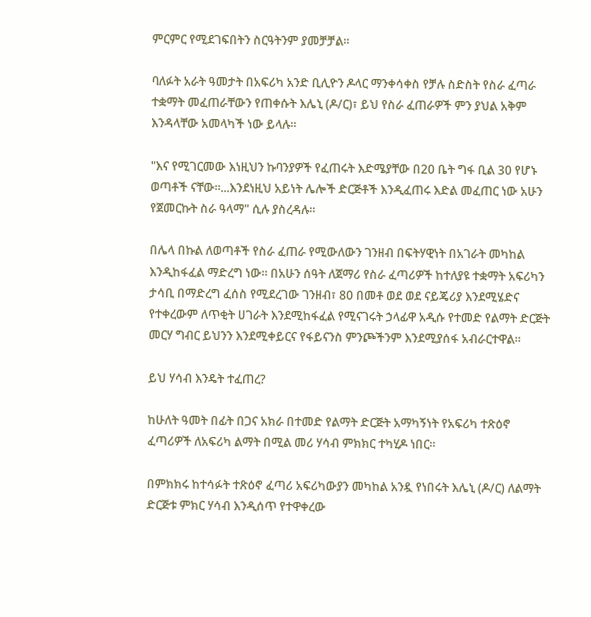ምርምር የሚደገፍበትን ስርዓትንም ያመቻቻል።

ባለፉት አራት ዓመታት በአፍሪካ አንድ ቢሊዮን ዶላር ማንቀሳቀስ የቻሉ ስድስት የስራ ፈጣራ ተቋማት መፈጠራቸውን የጠቀሱት እሌኒ (ዶ/ር)፣ ይህ የስራ ፈጠራዎች ምን ያህል አቅም እንዳላቸው አመላካች ነው ይላሉ።

"እና የሚገርመው እነዚህን ኩባንያዎች የፈጠሩት እድሜያቸው በ20 ቤት ግፋ ቢል 30 የሆኑ ወጣቶች ናቸው።...እንደነዚህ አይነት ሌሎች ድርጅቶች እንዲፈጠሩ እድል መፈጠር ነው አሁን የጀመርኩት ስራ ዓላማ" ሲሉ ያስረዳሉ።

በሌላ በኩል ለወጣቶች የስራ ፈጠራ የሚውለውን ገንዘብ በፍትሃዊነት በአገራት መካከል እንዲከፋፈል ማድረግ ነው። በአሁን ሰዓት ለጀማሪ የስራ ፈጣሪዎች ከተለያዩ ተቋማት አፍሪካን ታሳቢ በማድረግ ፈሰስ የሚደረገው ገንዘብ፣ 80 በመቶ ወደ ወደ ናይጄሪያ እንደሚሄድና የተቀረውም ለጥቂት ሀገራት እንደሚከፋፈል የሚናገሩት ኃላፊዋ አዲሱ የተመድ የልማት ድርጅት መርሃ ግብር ይህንን እንደሚቀይርና የፋይናንስ ምንጮችንም እንደሚያሰፋ አብራርተዋል።

ይህ ሃሳብ እንዴት ተፈጠረ?

ከሁለት ዓመት በፊት በጋና አክራ በተመድ የልማት ድርጅት አማካኝነት የአፍሪካ ተጽዕኖ ፈጣሪዎች ለአፍሪካ ልማት በሚል መሪ ሃሳብ ምክክር ተካሂዶ ነበር።

በምክክሩ ከተሳፉት ተጽዕኖ ፈጣሪ አፍሪካውያን መካከል አንዷ የነበሩት እሌኒ (ዶ/ር) ለልማት ድርጅቱ ምክር ሃሳብ እንዲሰጥ የተዋቀረው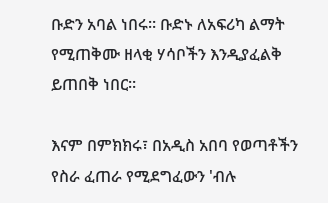ቡድን አባል ነበሩ። ቡድኑ ለአፍሪካ ልማት የሚጠቅሙ ዘላቂ ሃሳቦችን እንዲያፈልቅ ይጠበቅ ነበር።

እናም በምክክሩ፣ በአዲስ አበባ የወጣቶችን የስራ ፈጠራ የሚደግፈውን 'ብሉ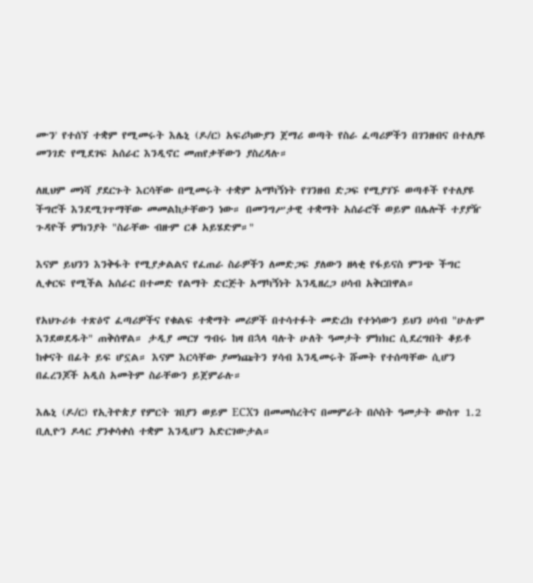ሙን' የተሰኘ ተቋም የሚመሩት እሌኒ (ዶ/ር) አፍሪካውያን ጀማሪ ወጣት የስራ ፈጣሪዎችን በገንዘብና በተለያዩ መንገድ የሚደገፍ አሰራር እንዲኖር መጠየቃቸውን ያስረዳሉ።

ለዚህም መነሻ ያደርጉት እርሳቸው በሚመሩት ተቋም አማካኝነት የገንዘብ ድጋፍ የሚያገኙ ወጣቶች የተለያዩ ችግሮች እንደሚገጥማቸው መመልከታቸውን ነው። በመንግሥታዊ ተቋማት አሰራሮች ወይም በሌሎች ተያያዥ ጉዳዮች ምክንያት "ስራቸው ብዙም ርቆ አይሄድም።"

እናም ይህንን እንቅፋት የሚያቃልልና የፈጠራ ስራዎችን ለመድጋፍ ያለውን ዘላቂ የፋይናስ ምንጭ ችግር ሊቀርፍ የሚችል አሰራር በተመድ የልማት ድርጅት አማካኝነት እንዲዘረጋ ሀሳብ አቅርበዋል።

የአህጉሪቱ ተጽዕኖ ፈጣሪዎችና የቁልፍ ተቋማት መሪዎች በተሳተፉት መድረክ የተነሳውን ይህን ሀሳብ "ሁሉም እንደወደዱት" ጠቅሰዋል። ታዲያ መርሃ ግብሩ ከዛ በኋላ ባሉት ሁለት ዓመታት ምክክር ሲደረግበት ቆይቶ ከቀናት በፊት ይፍ ሆኗል። እናም እርሳቸው ያመነጩትን ሃሳብ እንዲመሩት ሹመት የተሰጣቸው ሲሆን በፈረንጆች አዲስ አመትም ስራቸውን ይጀምራሉ።

እሌኒ (ዶ/ር) የኢትዮጵያ የምርት ገበያን ወይም ECXን በመመስረትና በመምራት በሶስት ዓመታት ውስጥ 1.2 ቢሊዮን ዶላር ያንቀሳቀሰ ተቋም እንዲሆን አድርገውታል።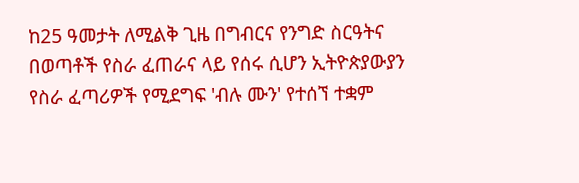ከ25 ዓመታት ለሚልቅ ጊዜ በግብርና የንግድ ስርዓትና በወጣቶች የስራ ፈጠራና ላይ የሰሩ ሲሆን ኢትዮጵያውያን የስራ ፈጣሪዎች የሚደግፍ 'ብሉ ሙን' የተሰኘ ተቋም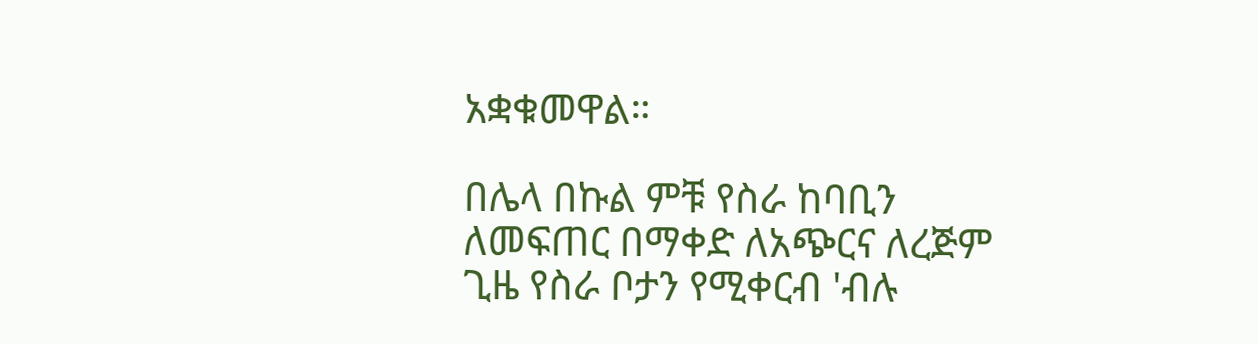አቋቁመዋል።

በሌላ በኩል ምቹ የስራ ከባቢን ለመፍጠር በማቀድ ለአጭርና ለረጅም ጊዜ የስራ ቦታን የሚቀርብ 'ብሉ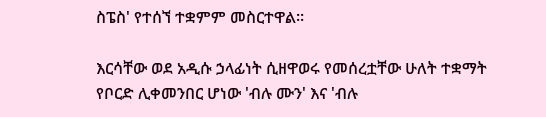ስፔስ' የተሰኘ ተቋምም መስርተዋል።

እርሳቸው ወደ አዲሱ ኃላፊነት ሲዘዋወሩ የመሰረቷቸው ሁለት ተቋማት የቦርድ ሊቀመንበር ሆነው 'ብሉ ሙን' እና 'ብሉ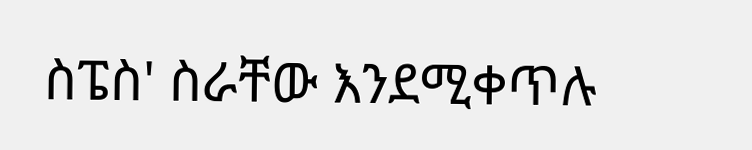ስፔስ' ስራቸው እንደሚቀጥሉ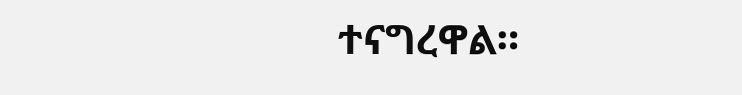ተናግረዋል።